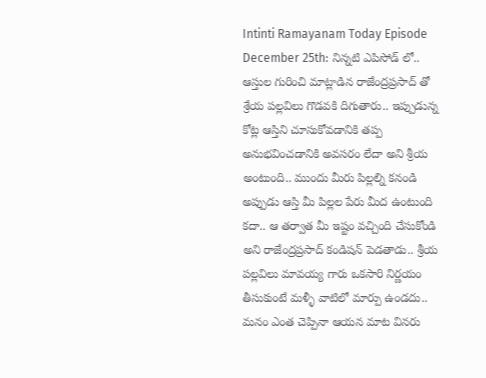Intinti Ramayanam Today Episode December 25th: నిన్నటి ఎపిసోడ్ లో.. ఆస్తుల గురించి మాట్లాడిన రాజేంద్రప్రసాద్ తో శ్రేయ పల్లవిలు గొడవకి దిగుతారు.. ఇప్పుడున్న కోట్ల ఆస్తిని చూసుకోవడానికి తప్ప అనుభవించడానికి అవసరం లేదా అని శ్రీయ అంటుంది.. ముందు మీరు పిల్లల్ని కనండి అప్పుడు ఆస్తి మీ పిల్లల పేరు మీద ఉంటుంది కదా.. ఆ తర్వాత మీ ఇష్టం వచ్చింది చేసుకోండి అని రాజేంద్రప్రసాద్ కండిషన్ పెడతాడు.. శ్రీయ పల్లవిలు మావయ్య గారు ఒకసారి నిర్ణయం తీసుకుంటే మళ్ళీ వాటిలో మార్పు ఉండదు.. మనం ఎంత చెప్పినా ఆయన మాట వినరు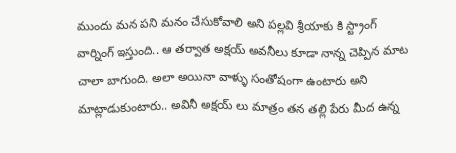ముందు మన పని మనం చేసుకోవాలి అని పల్లవి శ్రీయాకు కి స్ట్రాంగ్ వార్నింగ్ ఇస్తుంది.. ఆ తర్వాత అక్షయ్ అవనీలు కూడా నాన్న చెప్పిన మాట చాలా బాగుంది. అలా అయినా వాళ్ళు సంతోషంగా ఉంటారు అని మాట్లాడుకుంటారు.. అవినీ అక్షయ్ లు మాత్రం తన తల్లి పేరు మీద ఉన్న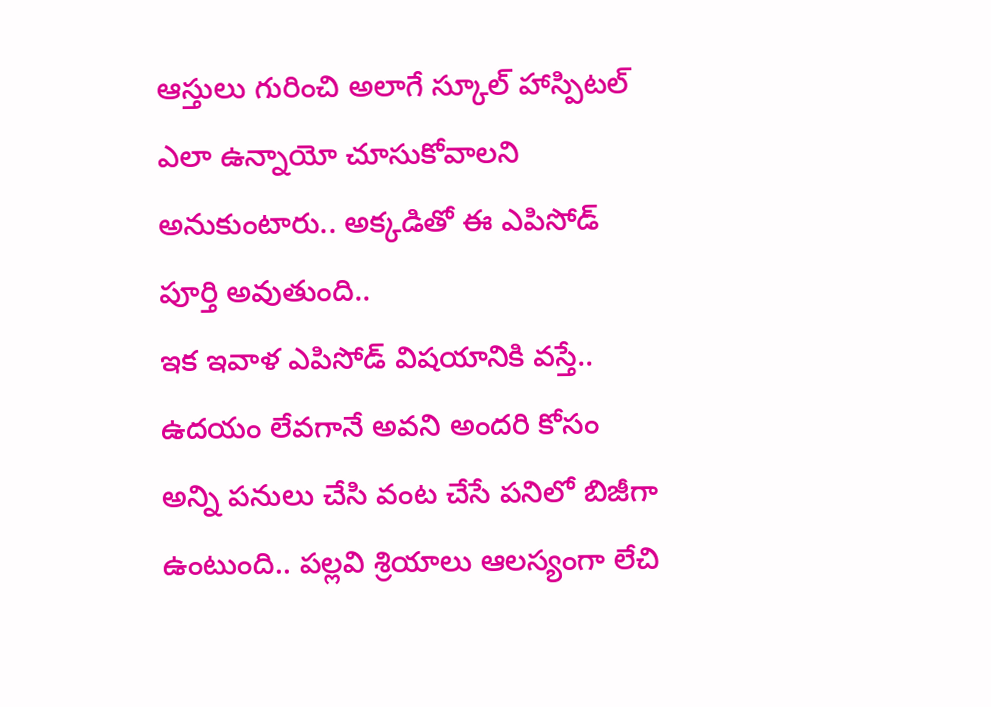ఆస్తులు గురించి అలాగే స్కూల్ హాస్పిటల్ ఎలా ఉన్నాయో చూసుకోవాలని అనుకుంటారు.. అక్కడితో ఈ ఎపిసోడ్ పూర్తి అవుతుంది..
ఇక ఇవాళ ఎపిసోడ్ విషయానికి వస్తే.. ఉదయం లేవగానే అవని అందరి కోసం అన్ని పనులు చేసి వంట చేసే పనిలో బిజీగా ఉంటుంది.. పల్లవి శ్రియాలు ఆలస్యంగా లేచి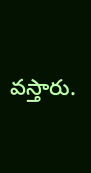వస్తారు.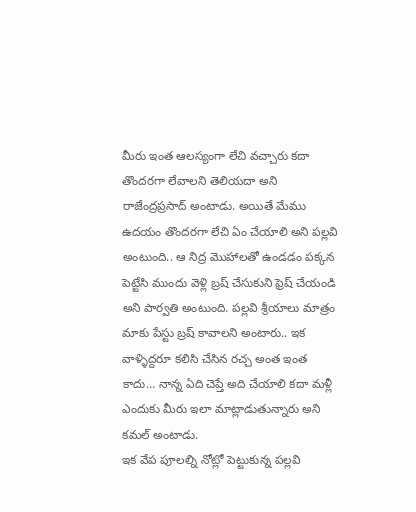మీరు ఇంత ఆలస్యంగా లేచి వచ్చారు కదా తొందరగా లేవాలని తెలియదా అని రాజేంద్రప్రసాద్ అంటాడు. అయితే మేము ఉదయం తొందరగా లేచి ఏం చేయాలి అని పల్లవి అంటుంది.. ఆ నిద్ర మొహాలతో ఉండడం పక్కన పెట్టేసి ముందు వెళ్లి బ్రష్ చేసుకుని ఫ్రెష్ చేయండి అని పార్వతి అంటుంది. పల్లవి శ్రీయాలు మాత్రం మాకు పేస్టు బ్రష్ కావాలని అంటారు.. ఇక వాళ్ళిద్దరూ కలిసి చేసిన రచ్చ అంత ఇంత కాదు… నాన్న ఏది చెప్తే అది చేయాలి కదా మళ్లీ ఎందుకు మీరు ఇలా మాట్లాడుతున్నారు అని కమల్ అంటాడు.
ఇక వేప పూలల్ని నోట్లో పెట్టుకున్న పల్లవి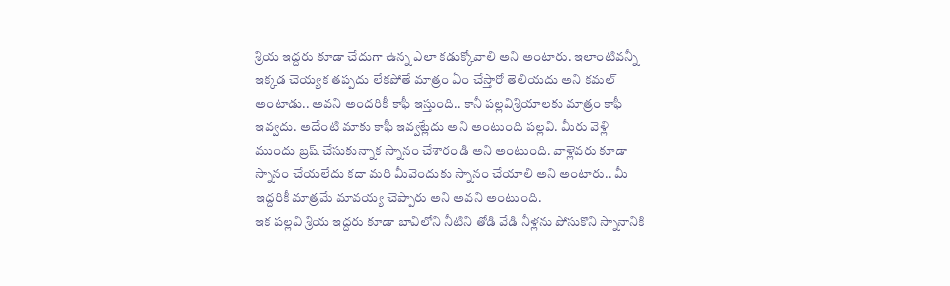శ్రియ ఇద్దరు కూడా చేదుగా ఉన్న ఎలా కడుక్కోవాలి అని అంటారు. ఇలాంటివన్నీ ఇక్కడ చెయ్యక తప్పదు లేకపోతే మాత్రం ఏం చేస్తారో తెలియదు అని కమల్ అంటాడు.. అవని అందరికీ కాఫీ ఇస్తుంది.. కానీ పల్లవిశ్రియాలకు మాత్రం కాఫీ ఇవ్వదు. అదేంటి మాకు కాఫీ ఇవ్వట్లేదు అని అంటుంది పల్లవి. మీరు వెళ్లి ముందు బ్రష్ చేసుకున్నాక స్నానం చేశారండి అని అంటుంది. వాళ్లెవరు కూడా స్నానం చేయలేదు కదా మరి మీవెందుకు స్నానం చేయాలి అని అంటారు.. మీ ఇద్దరికీ మాత్రమే మావయ్య చెప్పారు అని అవని అంటుంది.
ఇక పల్లవి శ్రియ ఇద్దరు కూడా బావిలోని నీటిని తోడి వేడి నీళ్లను పోసుకొని స్నానానికి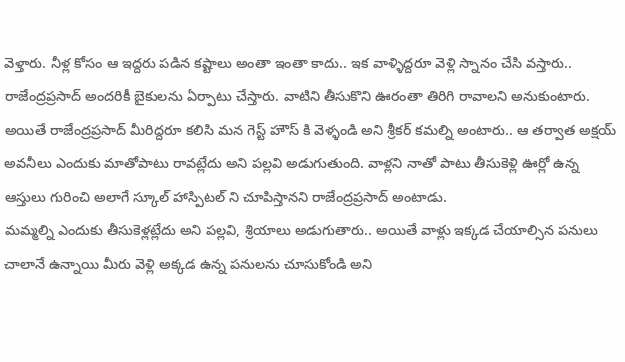వెళ్తారు. నీళ్ల కోసం ఆ ఇద్దరు పడిన కష్టాలు అంతా ఇంతా కాదు.. ఇక వాళ్ళిద్దరూ వెళ్లి స్నానం చేసి వస్తారు.. రాజేంద్రప్రసాద్ అందరికీ బైకులను ఏర్పాటు చేస్తారు. వాటిని తీసుకొని ఊరంతా తిరిగి రావాలని అనుకుంటారు. అయితే రాజేంద్రప్రసాద్ మీరిద్దరూ కలిసి మన గెస్ట్ హౌస్ కి వెళ్ళండి అని శ్రీకర్ కమల్ని అంటారు.. ఆ తర్వాత అక్షయ్ అవనీలు ఎందుకు మాతోపాటు రావట్లేదు అని పల్లవి అడుగుతుంది. వాళ్లని నాతో పాటు తీసుకెళ్లి ఊర్లో ఉన్న ఆస్తులు గురించి అలాగే స్కూల్ హాస్పిటల్ ని చూపిస్తానని రాజేంద్రప్రసాద్ అంటాడు.
మమ్మల్ని ఎందుకు తీసుకెళ్లట్లేదు అని పల్లవి, శ్రియాలు అడుగుతారు.. అయితే వాళ్లు ఇక్కడ చేయాల్సిన పనులు చాలానే ఉన్నాయి మీరు వెళ్లి అక్కడ ఉన్న పనులను చూసుకోండి అని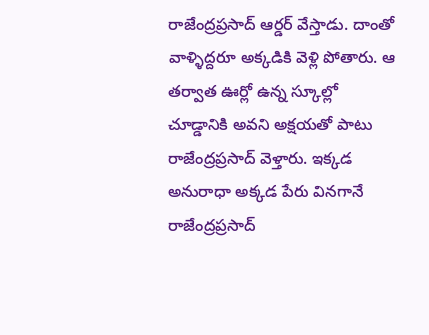రాజేంద్రప్రసాద్ ఆర్డర్ వేస్తాడు. దాంతో వాళ్ళిద్దరూ అక్కడికి వెళ్లి పోతారు. ఆ తర్వాత ఊర్లో ఉన్న స్కూల్లో చూడ్డానికి అవని అక్షయతో పాటు రాజేంద్రప్రసాద్ వెళ్తారు. ఇక్కడ అనురాధా అక్కడ పేరు వినగానే రాజేంద్రప్రసాద్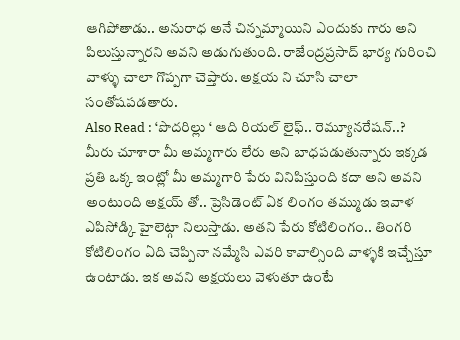ఆగిపోతాడు.. అనురాధ అనే చిన్నమ్మాయిని ఎందుకు గారు అని పిలుస్తున్నారని అవని అడుగుతుంది. రాజేంద్రప్రసాద్ భార్య గురించి వాళ్ళు చాలా గొప్పగా చెప్తారు. అక్షయ ని చూసి చాలా సంతోషపడతారు.
Also Read : ‘పొదరిల్లు ‘ ఆది రియల్ లైఫ్.. రెమ్యూనరేషన్..?
మీరు చూశారా మీ అమ్మగారు లేరు అని బాధపడుతున్నారు ఇక్కడ ప్రతి ఒక్క ఇంట్లో మీ అమ్మగారి పేరు వినిపిస్తుంది కదా అని అవని అంటుంది అక్షయ్ తో.. ప్రెసిడెంట్ ఏక లింగం తమ్ముడు ఇవాళ ఎపిసోడ్కి హైలెట్గా నిలుస్తాడు. అతని పేరు కోటిలింగం.. తింగరి కోటిలింగం ఏది చెప్పినా నమ్మేసి ఎవరి కావాల్సింది వాళ్ళకి ఇచ్చేస్తూ ఉంటాడు. ఇక అవని అక్షయలు వెళుతూ ఉంటే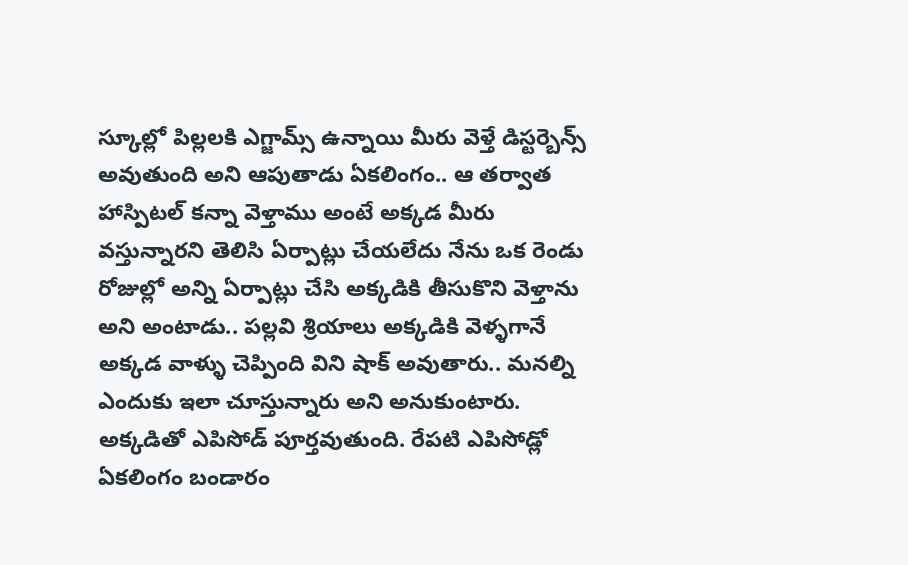స్కూల్లో పిల్లలకి ఎగ్జామ్స్ ఉన్నాయి మీరు వెళ్తే డిస్టర్బెన్స్ అవుతుంది అని ఆపుతాడు ఏకలింగం.. ఆ తర్వాత హాస్పిటల్ కన్నా వెళ్తాము అంటే అక్కడ మీరు వస్తున్నారని తెలిసి ఏర్పాట్లు చేయలేదు నేను ఒక రెండు రోజుల్లో అన్ని ఏర్పాట్లు చేసి అక్కడికి తీసుకొని వెళ్తాను అని అంటాడు.. పల్లవి శ్రియాలు అక్కడికి వెళ్ళగానే అక్కడ వాళ్ళు చెప్పింది విని షాక్ అవుతారు.. మనల్ని ఎందుకు ఇలా చూస్తున్నారు అని అనుకుంటారు. అక్కడితో ఎపిసోడ్ పూర్తవుతుంది. రేపటి ఎపిసోడ్లో ఏకలింగం బండారం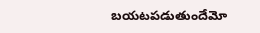బయటపడుతుందేమో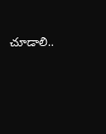చూడాలి..